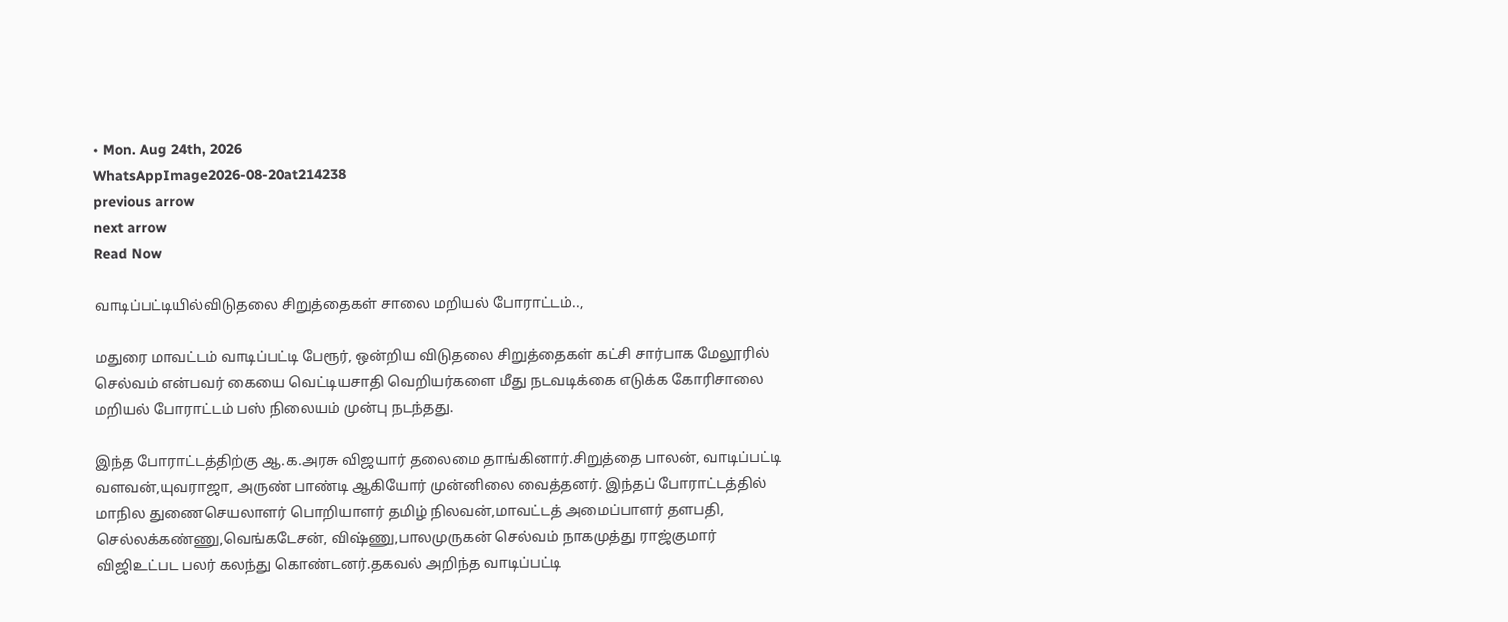• Mon. Aug 24th, 2026
WhatsAppImage2026-08-20at214238
previous arrow
next arrow
Read Now

வாடிப்பட்டியில்விடுதலை சிறுத்தைகள் சாலை மறியல் போராட்டம்..,

மதுரை மாவட்டம் வாடிப்பட்டி பேரூர், ஒன்றிய விடுதலை சிறுத்தைகள் கட்சி சார்பாக மேலூரில் செல்வம் என்பவர் கையை வெட்டியசாதி வெறியர்களை மீது நடவடிக்கை எடுக்க கோரிசாலை மறியல் போராட்டம் பஸ் நிலையம் முன்பு நடந்தது.

இந்த போராட்டத்திற்கு ஆ.க.அரசு விஜயார் தலைமை தாங்கினார்.சிறுத்தை பாலன், வாடிப்பட்டி வளவன்,யுவராஜா, அருண் பாண்டி ஆகியோர் முன்னிலை வைத்தனர். இந்தப் போராட்டத்தில் மாநில துணைசெயலாளர் பொறியாளர் தமிழ் நிலவன்,மாவட்டத் அமைப்பாளர் தளபதி, செல்லக்கண்ணு,வெங்கடேசன், விஷ்ணு,பாலமுருகன் செல்வம் நாகமுத்து ராஜ்குமார் விஜிஉட்பட பலர் கலந்து கொண்டனர்.தகவல் அறிந்த வாடிப்பட்டி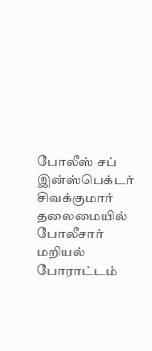போலீஸ் சப் இன்ஸ்பெக்டர் சிவக்குமார் தலைமையில் போலீசார் மறியல் போராட்டம்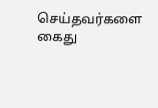செய்தவர்களை கைது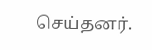செய்தனர்.